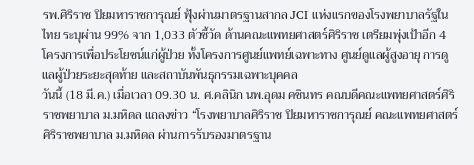รพ.ศิริราช ปิยมหาราชการุณย์ ฟุ้งผ่านมาตรฐานสากล JCI แห่งแรกของโรงพยาบาลรัฐในไทย ระบุผ่าน 99% จาก 1,033 ตัวชี้วัด ด้านคณะแพทยศาสตร์ศิริราช เตรียมพุ่งเป้าอีก 4 โครงการเพื่อประโยชน์แก่ผู้ป่วย ทั้งโครงการศูนย์แพทย์เฉพาะทาง ศูนย์ดูแลผู้สูงอายุ การดูแลผู้ป่วยระยะสุดท้าย และสถาบันพันธุกรรมเฉพาะบุคคล
วันนี้ (18 มี.ค.) เมื่อเวลา 09.30 น. ศ.คลินิก นพ.อุดม คชินทร คณบดีคณะแพทยศาสตร์ศิริราชพยาบาล ม.มหิดล แถลงข่าว “โรงพยาบาลศิริราช ปิยมหาราชการุณย์ คณะแพทยศาสตร์ศิริราชพยาบาล ม.มหิดล ผ่านการรับรองมาตรฐาน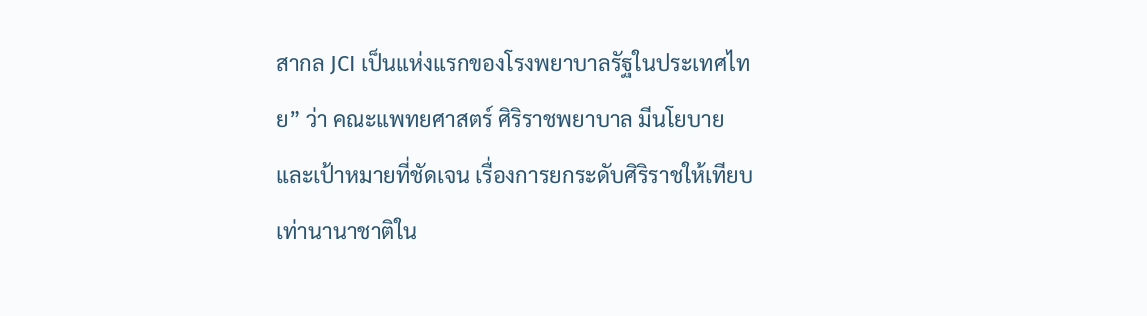สากล JCI เป็นแห่งแรกของโรงพยาบาลรัฐในประเทศไทย” ว่า คณะแพทยศาสตร์ ศิริราชพยาบาล มีนโยบายและเป้าหมายที่ชัดเจน เรื่องการยกระดับศิริราชให้เทียบเท่านานาชาติใน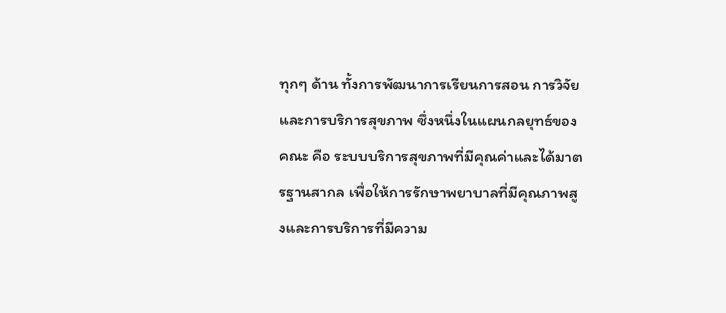ทุกๆ ด้าน ทั้งการพัฒนาการเรียนการสอน การวิจัย และการบริการสุขภาพ ซึ่งหนึ่งในแผนกลยุทธ์ของคณะ คือ ระบบบริการสุขภาพที่มีคุณค่าและได้มาตรฐานสากล เพื่อให้การรักษาพยาบาลที่มีคุณภาพสูงและการบริการที่มีความ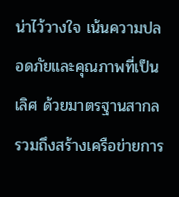น่าไว้วางใจ เน้นความปลอดภัยและคุณภาพที่เป็นเลิศ ด้วยมาตรฐานสากล รวมถึงสร้างเครือข่ายการ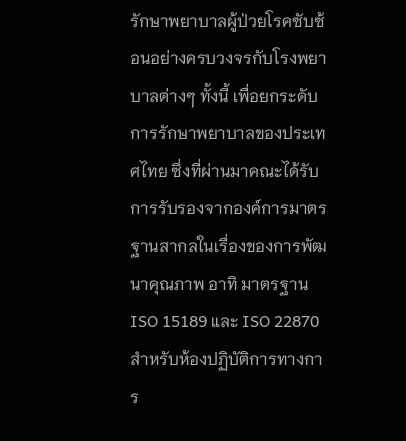รักษาพยาบาลผู้ป่วยโรคซับซ้อนอย่างครบวงจรกับโรงพยาบาลต่างๆ ทั้งนี้ เพื่อยกระดับการรักษาพยาบาลของประเทศไทย ซึ่งที่ผ่านมาคณะได้รับการรับรองจากองค์การมาตรฐานสากลในเรื่องของการพัฒนาคุณภาพ อาทิ มาตรฐาน ISO 15189 และ ISO 22870 สำหรับห้องปฏิบัติการทางการ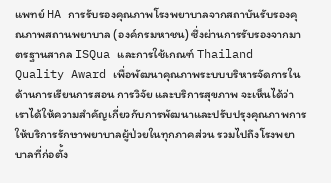แพทย์ HA การรับรองคุณภาพโรงพยาบาลจากสถาบันรับรองคุณภาพสถานพยาบาล (องค์กรมหาชน) ซึ่งผ่านการรับรองจากมาตรฐานสากล ISQua และการใช้เกณฑ์ Thailand Quality Award เพื่อพัฒนาคุณภาพระบบบริหารจัดการในด้านการเรียนการสอน การวิจัย และบริการสุขภาพ จะเห็นได้ว่า เราได้ให้ความสำคัญเกี่ยวกับการพัฒนาและปรับปรุงคุณภาพการให้บริการรักษาพยาบาลผู้ป่วยในทุกภาคส่วน รวมไปถึงโรงพยาบาลที่ก่อตั้ง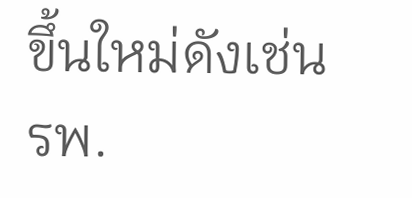ขึ้นใหม่ดังเช่น รพ.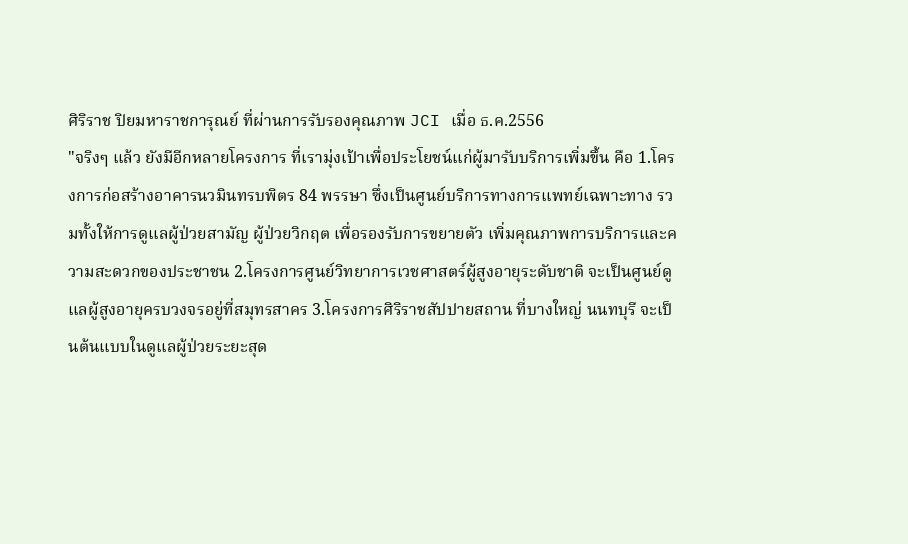ศิริราช ปิยมหาราชการุณย์ ที่ผ่านการรับรองคุณภาพ JCI เมื่อ ธ.ค.2556
"จริงๆ แล้ว ยังมีอีกหลายโครงการ ที่เรามุ่งเป้าเพื่อประโยชน์แก่ผู้มารับบริการเพิ่มขึ้น คือ 1.โครงการก่อสร้างอาคารนวมินทรบพิตร 84 พรรษา ซึ่งเป็นศูนย์บริการทางการแพทย์เฉพาะทาง รวมทั้งให้การดูแลผู้ป่วยสามัญ ผู้ป่วยวิกฤต เพื่อรองรับการขยายตัว เพิ่มคุณภาพการบริการและความสะดวกของประชาชน 2.โครงการศูนย์วิทยาการเวชศาสตร์ผู้สูงอายุระดับชาติ จะเป็นศูนย์ดูแลผู้สูงอายุครบวงจรอยู่ที่สมุทรสาคร 3.โครงการศิริราชสัปปายสถาน ที่บางใหญ่ นนทบุรี จะเป็นต้นแบบในดูแลผู้ป่วยระยะสุด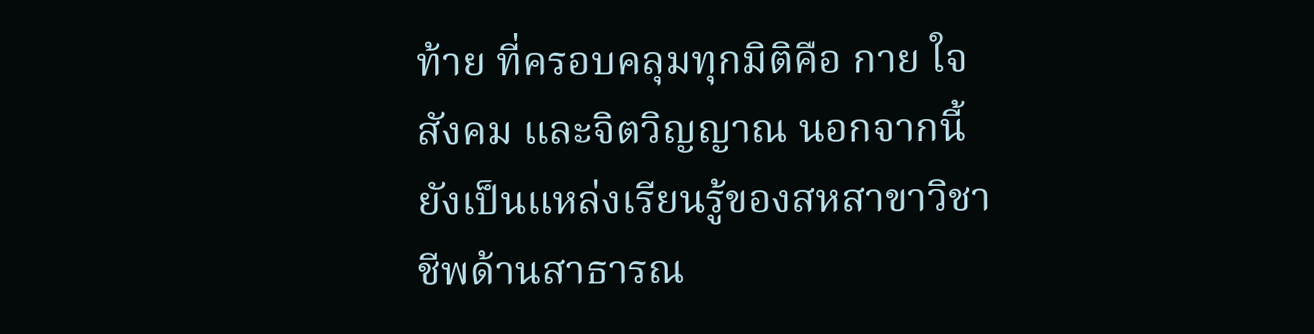ท้าย ที่ครอบคลุมทุกมิติคือ กาย ใจ สังคม และจิตวิญญาณ นอกจากนี้ ยังเป็นแหล่งเรียนรู้ของสหสาขาวิชาชีพด้านสาธารณ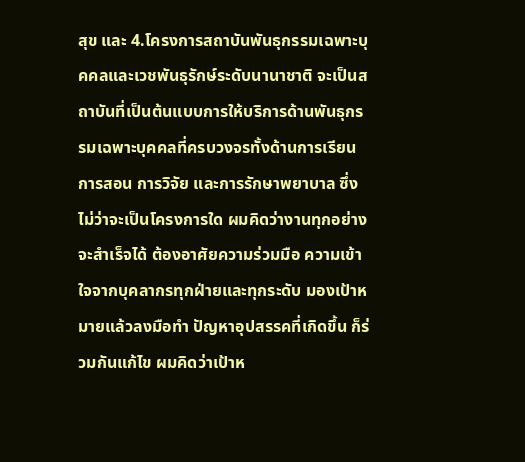สุข และ 4.โครงการสถาบันพันธุกรรมเฉพาะบุคคลและเวชพันธุรักษ์ระดับนานาชาติ จะเป็นสถาบันที่เป็นต้นแบบการให้บริการด้านพันธุกรรมเฉพาะบุคคลที่ครบวงจรทั้งด้านการเรียนการสอน การวิจัย และการรักษาพยาบาล ซึ่งไม่ว่าจะเป็นโครงการใด ผมคิดว่างานทุกอย่างจะสำเร็จได้ ต้องอาศัยความร่วมมือ ความเข้าใจจากบุคลากรทุกฝ่ายและทุกระดับ มองเป้าหมายแล้วลงมือทำ ปัญหาอุปสรรคที่เกิดขึ้น ก็ร่วมกันแก้ไข ผมคิดว่าเป้าห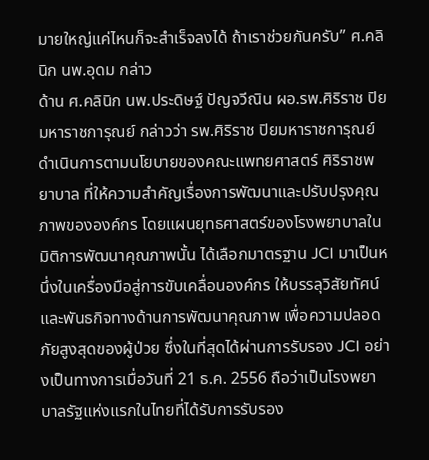มายใหญ่แค่ไหนก็จะสำเร็จลงได้ ถ้าเราช่วยกันครับ” ศ.คลินิก นพ.อุดม กล่าว
ด้าน ศ.คลินิก นพ.ประดิษฐ์ ปัญจวีณิน ผอ.รพ.ศิริราช ปิยมหาราชการุณย์ กล่าวว่า รพ.ศิริราช ปิยมหาราชการุณย์ดำเนินการตามนโยบายของคณะแพทยศาสตร์ ศิริราชพยาบาล ที่ให้ความสำคัญเรื่องการพัฒนาและปรับปรุงคุณภาพขององค์กร โดยแผนยุทธศาสตร์ของโรงพยาบาลในมิติการพัฒนาคุณภาพนั้น ได้เลือกมาตรฐาน JCI มาเป็นหนึ่งในเครื่องมือสู่การขับเคลื่อนองค์กร ให้บรรลุวิสัยทัศน์และพันธกิจทางด้านการพัฒนาคุณภาพ เพื่อความปลอดภัยสูงสุดของผู้ป่วย ซึ่งในที่สุดได้ผ่านการรับรอง JCI อย่างเป็นทางการเมื่อวันที่ 21 ธ.ค. 2556 ถือว่าเป็นโรงพยาบาลรัฐแห่งแรกในไทยที่ได้รับการรับรอง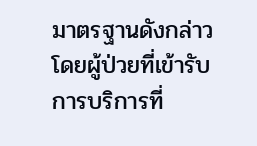มาตรฐานดังกล่าว โดยผู้ป่วยที่เข้ารับการบริการที่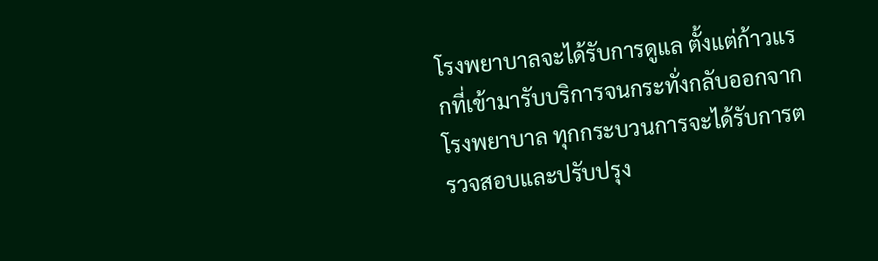โรงพยาบาลจะได้รับการดูแล ตั้งแต่ก้าวแรกที่เข้ามารับบริการจนกระทั่งกลับออกจากโรงพยาบาล ทุกกระบวนการจะได้รับการตรวจสอบและปรับปรุง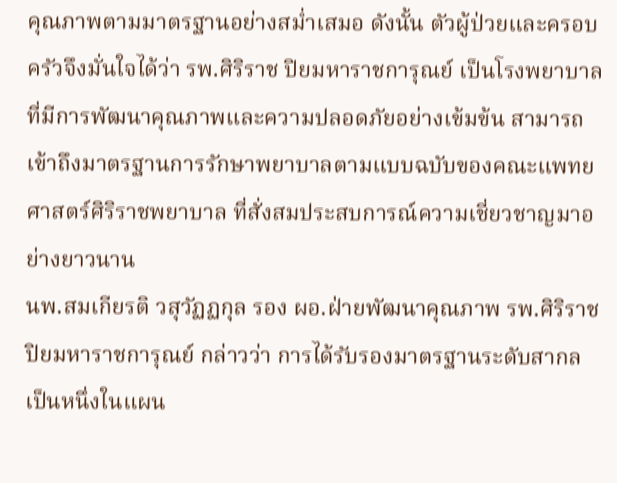คุณภาพตามมาตรฐานอย่างสม่ำเสมอ ดังนั้น ตัวผู้ป่วยและครอบครัวจึงมั่นใจได้ว่า รพ.ศิริราช ปิยมหาราชการุณย์ เป็นโรงพยาบาลที่มีการพัฒนาคุณภาพและความปลอดภัยอย่างเข้มข้น สามารถเข้าถึงมาตรฐานการรักษาพยาบาลตามแบบฉบับของคณะแพทยศาสตร์ศิริราชพยาบาล ที่สั่งสมประสบการณ์ความเชี่ยวชาญมาอย่างยาวนาน
นพ.สมเกียรติ วสุวัฏฏกุล รอง ผอ.ฝ่ายพัฒนาคุณภาพ รพ.ศิริราช ปิยมหาราชการุณย์ กล่าวว่า การได้รับรองมาตรฐานระดับสากล เป็นหนึ่งในแผน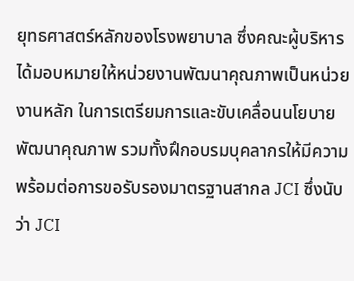ยุทธศาสตร์หลักของโรงพยาบาล ซึ่งคณะผู้บริหารได้มอบหมายให้หน่วยงานพัฒนาคุณภาพเป็นหน่วยงานหลัก ในการเตรียมการและขับเคลื่อนนโยบายพัฒนาคุณภาพ รวมทั้งฝึกอบรมบุคลากรให้มีความพร้อมต่อการขอรับรองมาตรฐานสากล JCI ซึ่งนับว่า JCI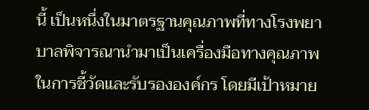นี้ เป็นหนึ่งในมาตรฐานคุณภาพที่ทางโรงพยาบาลพิจารณานำมาเป็นเครื่องมือทางคุณภาพในการชี้วัดและรับรององค์กร โดยมีเป้าหมาย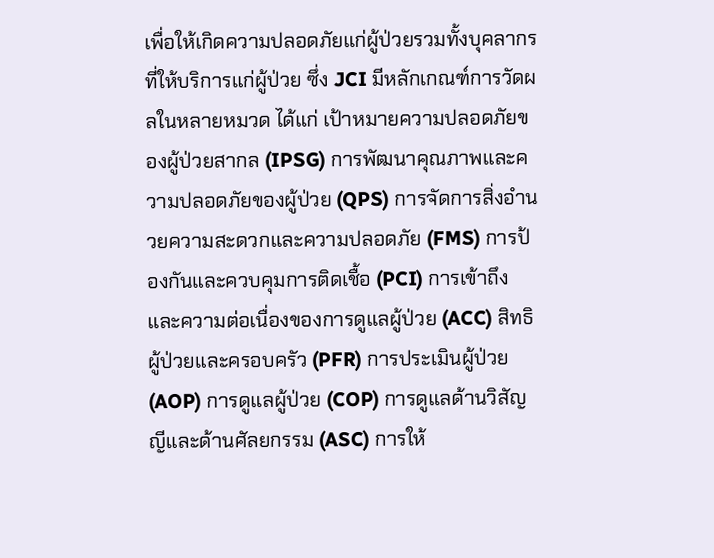เพื่อให้เกิดความปลอดภัยแก่ผู้ป่วยรวมทั้งบุคลากรที่ให้บริการแก่ผู้ป่วย ซึ่ง JCI มีหลักเกณฑ์การวัดผลในหลายหมวด ได้แก่ เป้าหมายความปลอดภัยของผู้ป่วยสากล (IPSG) การพัฒนาคุณภาพและความปลอดภัยของผู้ป่วย (QPS) การจัดการสิ่งอำนวยความสะดวกและความปลอดภัย (FMS) การป้องกันและควบคุมการติดเชื้อ (PCI) การเข้าถึงและความต่อเนื่องของการดูแลผู้ป่วย (ACC) สิทธิผู้ป่วยและครอบครัว (PFR) การประเมินผู้ป่วย (AOP) การดูแลผู้ป่วย (COP) การดูแลด้านวิสัญญีและด้านศัลยกรรม (ASC) การให้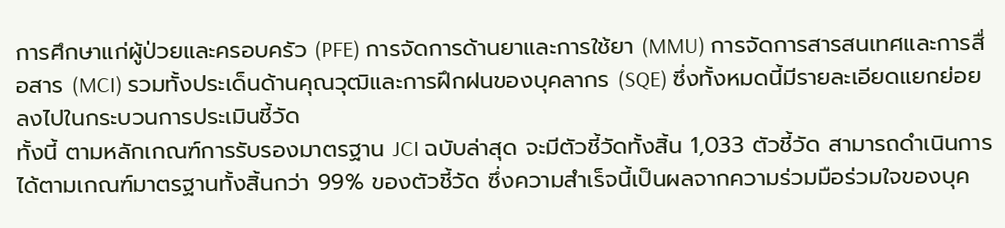การศึกษาแก่ผู้ป่วยและครอบครัว (PFE) การจัดการด้านยาและการใช้ยา (MMU) การจัดการสารสนเทศและการสื่อสาร (MCI) รวมทั้งประเด็นด้านคุณวุฒิและการฝึกฝนของบุคลากร (SQE) ซึ่งทั้งหมดนี้มีรายละเอียดแยกย่อยลงไปในกระบวนการประเมินชี้วัด
ทั้งนี้ ตามหลักเกณฑ์การรับรองมาตรฐาน JCI ฉบับล่าสุด จะมีตัวชี้วัดทั้งสิ้น 1,033 ตัวชี้วัด สามารถดำเนินการได้ตามเกณฑ์มาตรฐานทั้งสิ้นกว่า 99% ของตัวชี้วัด ซึ่งความสำเร็จนี้เป็นผลจากความร่วมมือร่วมใจของบุค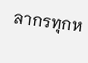ลากรทุกห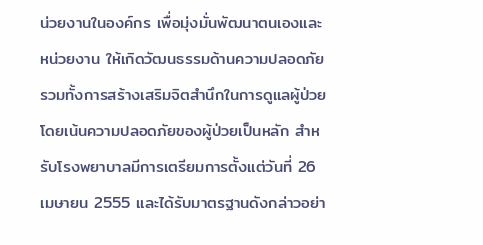น่วยงานในองค์กร เพื่อมุ่งมั่นพัฒนาตนเองและหน่วยงาน ให้เกิดวัฒนธรรมด้านความปลอดภัย รวมทั้งการสร้างเสริมจิตสำนึกในการดูแลผู้ป่วย โดยเน้นความปลอดภัยของผู้ป่วยเป็นหลัก สำหรับโรงพยาบาลมีการเตรียมการตั้งแต่วันที่ 26 เมษายน 2555 และได้รับมาตรฐานดังกล่าวอย่า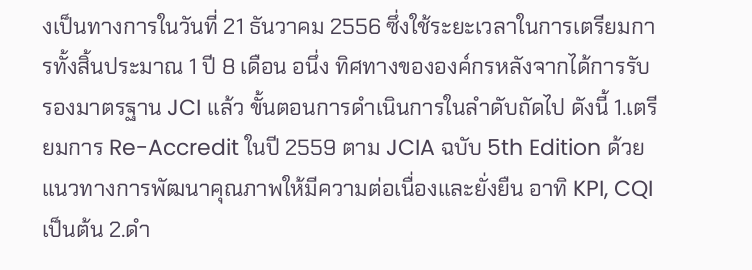งเป็นทางการในวันที่ 21 ธันวาคม 2556 ซึ่งใช้ระยะเวลาในการเตรียมการทั้งสิ้นประมาณ 1 ปี 8 เดือน อนึ่ง ทิศทางขององค์กรหลังจากได้การรับรองมาตรฐาน JCI แล้ว ขั้นตอนการดำเนินการในลำดับถัดไป ดังนี้ 1.เตรียมการ Re-Accredit ในปี 2559 ตาม JCIA ฉบับ 5th Edition ด้วยแนวทางการพัฒนาคุณภาพให้มีความต่อเนื่องและยั่งยืน อาทิ KPI, CQI เป็นต้น 2.ดำ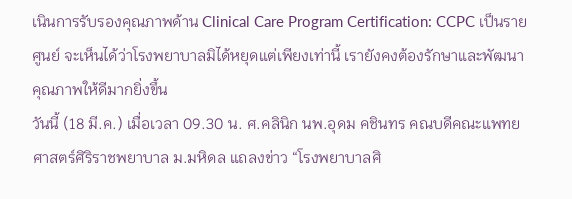เนินการรับรองคุณภาพด้าน Clinical Care Program Certification: CCPC เป็นรายศูนย์ จะเห็นได้ว่าโรงพยาบาลมิได้หยุดแต่เพียงเท่านี้ เรายังคงต้องรักษาและพัฒนาคุณภาพให้ดีมากยิ่งขึ้น
วันนี้ (18 มี.ค.) เมื่อเวลา 09.30 น. ศ.คลินิก นพ.อุดม คชินทร คณบดีคณะแพทยศาสตร์ศิริราชพยาบาล ม.มหิดล แถลงข่าว “โรงพยาบาลศิ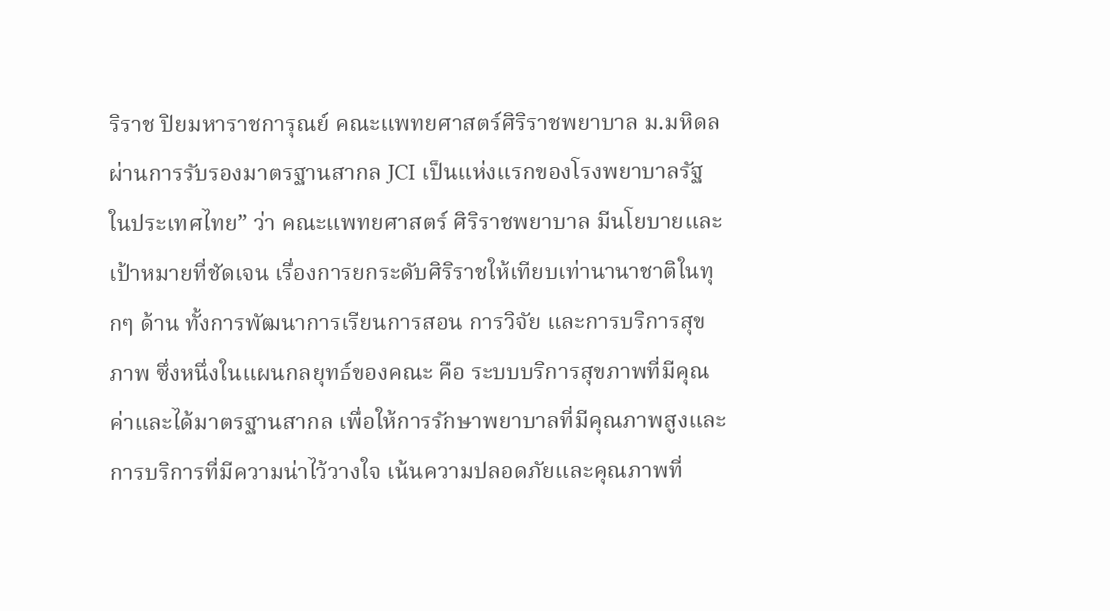ริราช ปิยมหาราชการุณย์ คณะแพทยศาสตร์ศิริราชพยาบาล ม.มหิดล ผ่านการรับรองมาตรฐานสากล JCI เป็นแห่งแรกของโรงพยาบาลรัฐในประเทศไทย” ว่า คณะแพทยศาสตร์ ศิริราชพยาบาล มีนโยบายและเป้าหมายที่ชัดเจน เรื่องการยกระดับศิริราชให้เทียบเท่านานาชาติในทุกๆ ด้าน ทั้งการพัฒนาการเรียนการสอน การวิจัย และการบริการสุขภาพ ซึ่งหนึ่งในแผนกลยุทธ์ของคณะ คือ ระบบบริการสุขภาพที่มีคุณค่าและได้มาตรฐานสากล เพื่อให้การรักษาพยาบาลที่มีคุณภาพสูงและการบริการที่มีความน่าไว้วางใจ เน้นความปลอดภัยและคุณภาพที่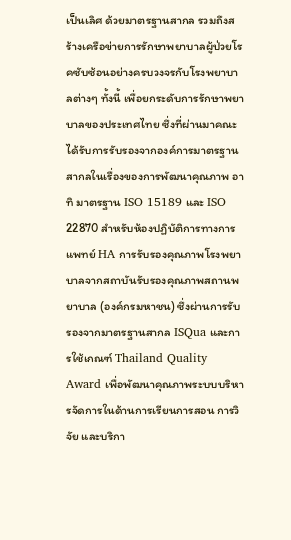เป็นเลิศ ด้วยมาตรฐานสากล รวมถึงสร้างเครือข่ายการรักษาพยาบาลผู้ป่วยโรคซับซ้อนอย่างครบวงจรกับโรงพยาบาลต่างๆ ทั้งนี้ เพื่อยกระดับการรักษาพยาบาลของประเทศไทย ซึ่งที่ผ่านมาคณะได้รับการรับรองจากองค์การมาตรฐานสากลในเรื่องของการพัฒนาคุณภาพ อาทิ มาตรฐาน ISO 15189 และ ISO 22870 สำหรับห้องปฏิบัติการทางการแพทย์ HA การรับรองคุณภาพโรงพยาบาลจากสถาบันรับรองคุณภาพสถานพยาบาล (องค์กรมหาชน) ซึ่งผ่านการรับรองจากมาตรฐานสากล ISQua และการใช้เกณฑ์ Thailand Quality Award เพื่อพัฒนาคุณภาพระบบบริหารจัดการในด้านการเรียนการสอน การวิจัย และบริกา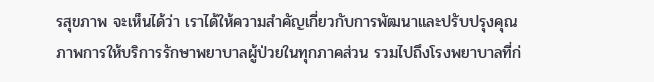รสุขภาพ จะเห็นได้ว่า เราได้ให้ความสำคัญเกี่ยวกับการพัฒนาและปรับปรุงคุณภาพการให้บริการรักษาพยาบาลผู้ป่วยในทุกภาคส่วน รวมไปถึงโรงพยาบาลที่ก่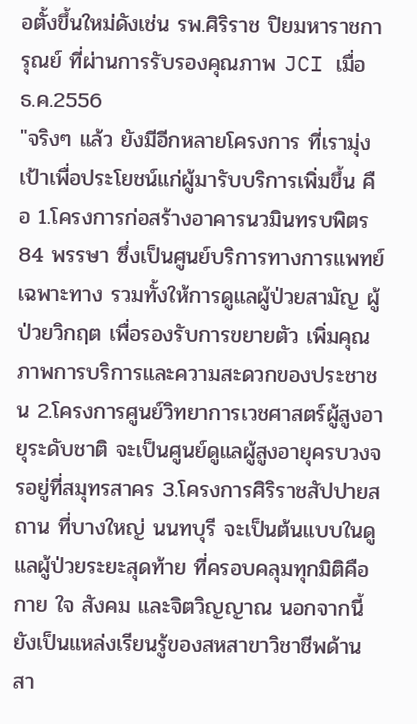อตั้งขึ้นใหม่ดังเช่น รพ.ศิริราช ปิยมหาราชการุณย์ ที่ผ่านการรับรองคุณภาพ JCI เมื่อ ธ.ค.2556
"จริงๆ แล้ว ยังมีอีกหลายโครงการ ที่เรามุ่งเป้าเพื่อประโยชน์แก่ผู้มารับบริการเพิ่มขึ้น คือ 1.โครงการก่อสร้างอาคารนวมินทรบพิตร 84 พรรษา ซึ่งเป็นศูนย์บริการทางการแพทย์เฉพาะทาง รวมทั้งให้การดูแลผู้ป่วยสามัญ ผู้ป่วยวิกฤต เพื่อรองรับการขยายตัว เพิ่มคุณภาพการบริการและความสะดวกของประชาชน 2.โครงการศูนย์วิทยาการเวชศาสตร์ผู้สูงอายุระดับชาติ จะเป็นศูนย์ดูแลผู้สูงอายุครบวงจรอยู่ที่สมุทรสาคร 3.โครงการศิริราชสัปปายสถาน ที่บางใหญ่ นนทบุรี จะเป็นต้นแบบในดูแลผู้ป่วยระยะสุดท้าย ที่ครอบคลุมทุกมิติคือ กาย ใจ สังคม และจิตวิญญาณ นอกจากนี้ ยังเป็นแหล่งเรียนรู้ของสหสาขาวิชาชีพด้านสา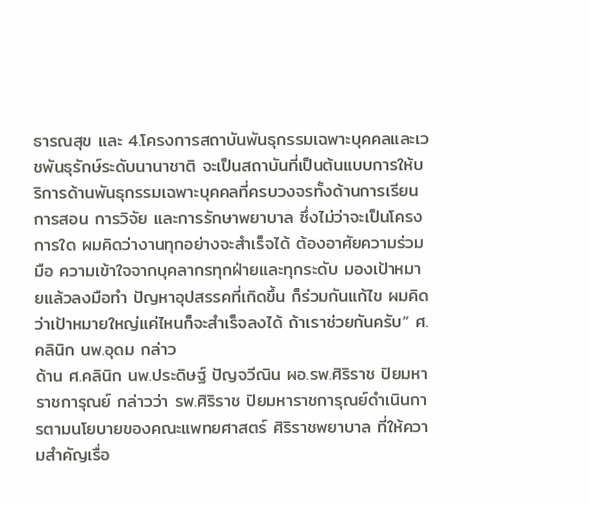ธารณสุข และ 4.โครงการสถาบันพันธุกรรมเฉพาะบุคคลและเวชพันธุรักษ์ระดับนานาชาติ จะเป็นสถาบันที่เป็นต้นแบบการให้บริการด้านพันธุกรรมเฉพาะบุคคลที่ครบวงจรทั้งด้านการเรียนการสอน การวิจัย และการรักษาพยาบาล ซึ่งไม่ว่าจะเป็นโครงการใด ผมคิดว่างานทุกอย่างจะสำเร็จได้ ต้องอาศัยความร่วมมือ ความเข้าใจจากบุคลากรทุกฝ่ายและทุกระดับ มองเป้าหมายแล้วลงมือทำ ปัญหาอุปสรรคที่เกิดขึ้น ก็ร่วมกันแก้ไข ผมคิดว่าเป้าหมายใหญ่แค่ไหนก็จะสำเร็จลงได้ ถ้าเราช่วยกันครับ” ศ.คลินิก นพ.อุดม กล่าว
ด้าน ศ.คลินิก นพ.ประดิษฐ์ ปัญจวีณิน ผอ.รพ.ศิริราช ปิยมหาราชการุณย์ กล่าวว่า รพ.ศิริราช ปิยมหาราชการุณย์ดำเนินการตามนโยบายของคณะแพทยศาสตร์ ศิริราชพยาบาล ที่ให้ความสำคัญเรื่อ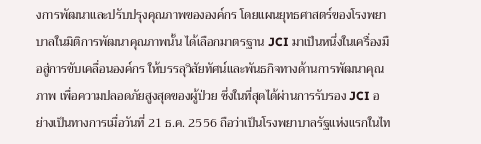งการพัฒนาและปรับปรุงคุณภาพขององค์กร โดยแผนยุทธศาสตร์ของโรงพยาบาลในมิติการพัฒนาคุณภาพนั้น ได้เลือกมาตรฐาน JCI มาเป็นหนึ่งในเครื่องมือสู่การขับเคลื่อนองค์กร ให้บรรลุวิสัยทัศน์และพันธกิจทางด้านการพัฒนาคุณภาพ เพื่อความปลอดภัยสูงสุดของผู้ป่วย ซึ่งในที่สุดได้ผ่านการรับรอง JCI อย่างเป็นทางการเมื่อวันที่ 21 ธ.ค. 2556 ถือว่าเป็นโรงพยาบาลรัฐแห่งแรกในไท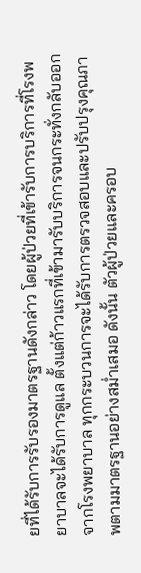ยที่ได้รับการรับรองมาตรฐานดังกล่าว โดยผู้ป่วยที่เข้ารับการบริการที่โรงพยาบาลจะได้รับการดูแล ตั้งแต่ก้าวแรกที่เข้ามารับบริการจนกระทั่งกลับออกจากโรงพยาบาล ทุกกระบวนการจะได้รับการตรวจสอบและปรับปรุงคุณภาพตามมาตรฐานอย่างสม่ำเสมอ ดังนั้น ตัวผู้ป่วยและครอบ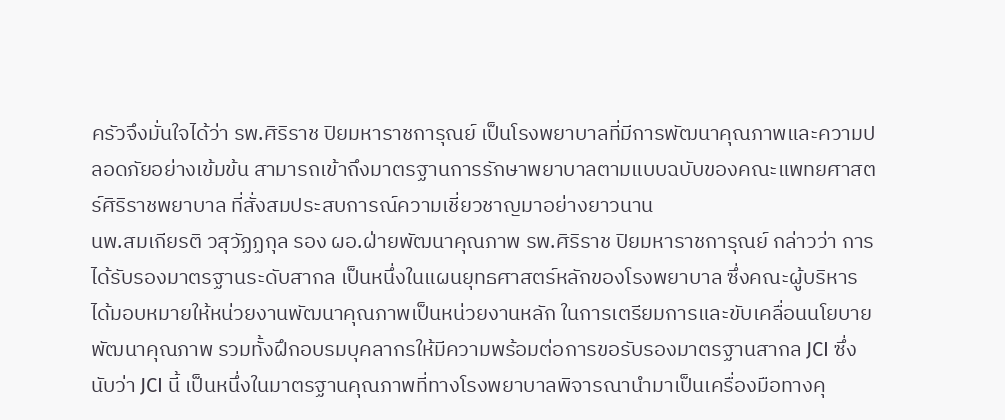ครัวจึงมั่นใจได้ว่า รพ.ศิริราช ปิยมหาราชการุณย์ เป็นโรงพยาบาลที่มีการพัฒนาคุณภาพและความปลอดภัยอย่างเข้มข้น สามารถเข้าถึงมาตรฐานการรักษาพยาบาลตามแบบฉบับของคณะแพทยศาสตร์ศิริราชพยาบาล ที่สั่งสมประสบการณ์ความเชี่ยวชาญมาอย่างยาวนาน
นพ.สมเกียรติ วสุวัฏฏกุล รอง ผอ.ฝ่ายพัฒนาคุณภาพ รพ.ศิริราช ปิยมหาราชการุณย์ กล่าวว่า การได้รับรองมาตรฐานระดับสากล เป็นหนึ่งในแผนยุทธศาสตร์หลักของโรงพยาบาล ซึ่งคณะผู้บริหารได้มอบหมายให้หน่วยงานพัฒนาคุณภาพเป็นหน่วยงานหลัก ในการเตรียมการและขับเคลื่อนนโยบายพัฒนาคุณภาพ รวมทั้งฝึกอบรมบุคลากรให้มีความพร้อมต่อการขอรับรองมาตรฐานสากล JCI ซึ่งนับว่า JCI นี้ เป็นหนึ่งในมาตรฐานคุณภาพที่ทางโรงพยาบาลพิจารณานำมาเป็นเครื่องมือทางคุ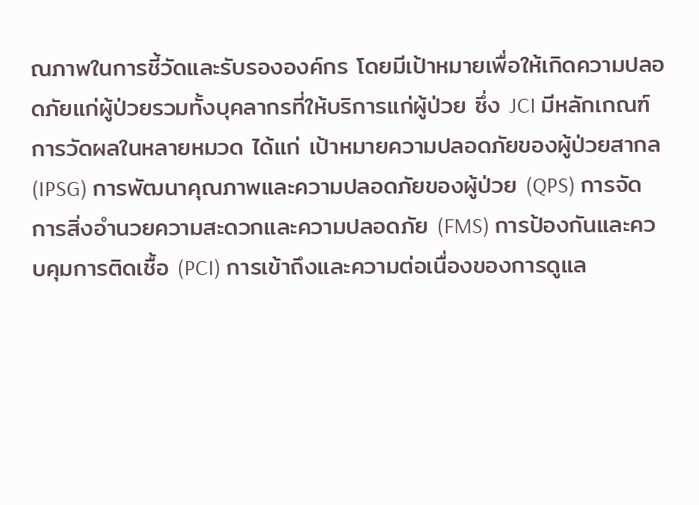ณภาพในการชี้วัดและรับรององค์กร โดยมีเป้าหมายเพื่อให้เกิดความปลอดภัยแก่ผู้ป่วยรวมทั้งบุคลากรที่ให้บริการแก่ผู้ป่วย ซึ่ง JCI มีหลักเกณฑ์การวัดผลในหลายหมวด ได้แก่ เป้าหมายความปลอดภัยของผู้ป่วยสากล (IPSG) การพัฒนาคุณภาพและความปลอดภัยของผู้ป่วย (QPS) การจัดการสิ่งอำนวยความสะดวกและความปลอดภัย (FMS) การป้องกันและควบคุมการติดเชื้อ (PCI) การเข้าถึงและความต่อเนื่องของการดูแล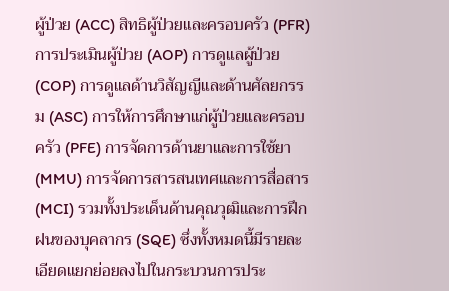ผู้ป่วย (ACC) สิทธิผู้ป่วยและครอบครัว (PFR) การประเมินผู้ป่วย (AOP) การดูแลผู้ป่วย (COP) การดูแลด้านวิสัญญีและด้านศัลยกรรม (ASC) การให้การศึกษาแก่ผู้ป่วยและครอบครัว (PFE) การจัดการด้านยาและการใช้ยา (MMU) การจัดการสารสนเทศและการสื่อสาร (MCI) รวมทั้งประเด็นด้านคุณวุฒิและการฝึกฝนของบุคลากร (SQE) ซึ่งทั้งหมดนี้มีรายละเอียดแยกย่อยลงไปในกระบวนการประ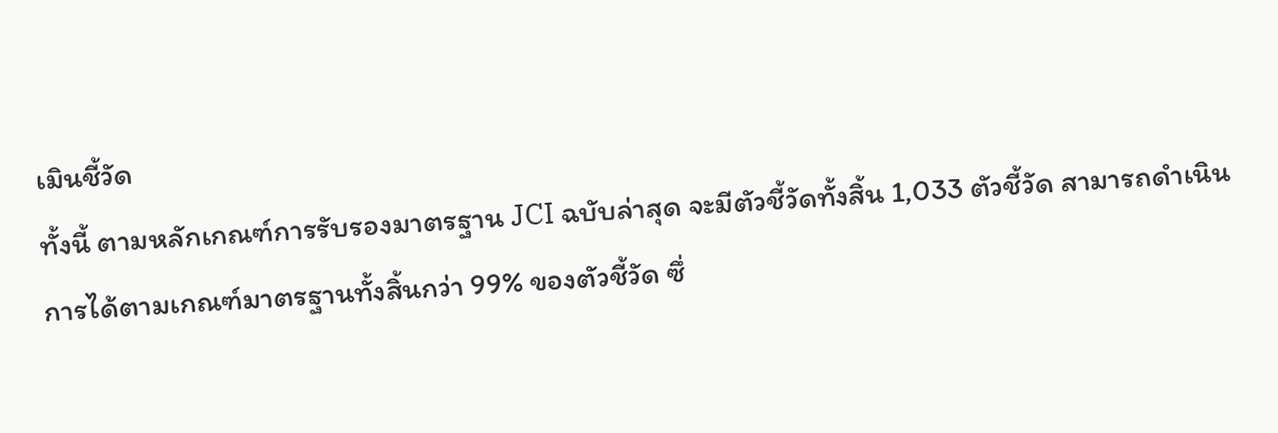เมินชี้วัด
ทั้งนี้ ตามหลักเกณฑ์การรับรองมาตรฐาน JCI ฉบับล่าสุด จะมีตัวชี้วัดทั้งสิ้น 1,033 ตัวชี้วัด สามารถดำเนินการได้ตามเกณฑ์มาตรฐานทั้งสิ้นกว่า 99% ของตัวชี้วัด ซึ่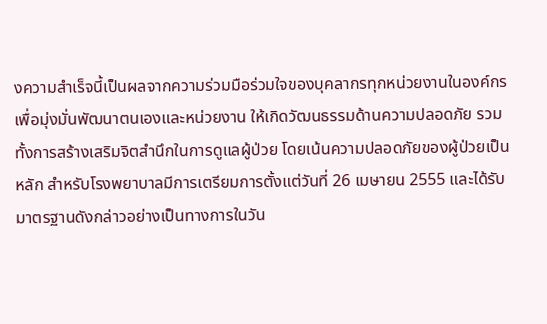งความสำเร็จนี้เป็นผลจากความร่วมมือร่วมใจของบุคลากรทุกหน่วยงานในองค์กร เพื่อมุ่งมั่นพัฒนาตนเองและหน่วยงาน ให้เกิดวัฒนธรรมด้านความปลอดภัย รวมทั้งการสร้างเสริมจิตสำนึกในการดูแลผู้ป่วย โดยเน้นความปลอดภัยของผู้ป่วยเป็นหลัก สำหรับโรงพยาบาลมีการเตรียมการตั้งแต่วันที่ 26 เมษายน 2555 และได้รับมาตรฐานดังกล่าวอย่างเป็นทางการในวัน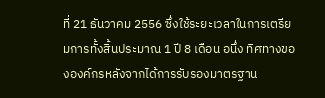ที่ 21 ธันวาคม 2556 ซึ่งใช้ระยะเวลาในการเตรียมการทั้งสิ้นประมาณ 1 ปี 8 เดือน อนึ่ง ทิศทางขององค์กรหลังจากได้การรับรองมาตรฐาน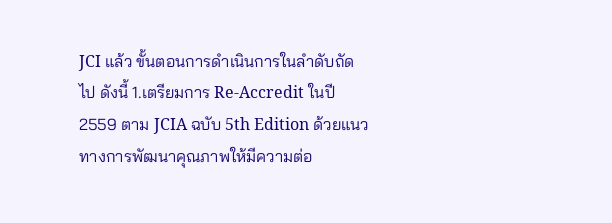JCI แล้ว ขั้นตอนการดำเนินการในลำดับถัดไป ดังนี้ 1.เตรียมการ Re-Accredit ในปี 2559 ตาม JCIA ฉบับ 5th Edition ด้วยแนวทางการพัฒนาคุณภาพให้มีความต่อ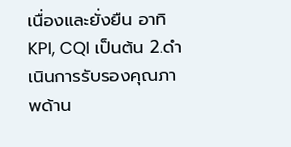เนื่องและยั่งยืน อาทิ KPI, CQI เป็นต้น 2.ดำเนินการรับรองคุณภาพด้าน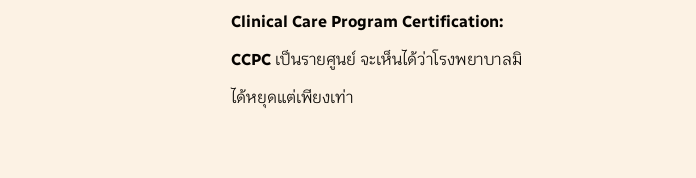Clinical Care Program Certification: CCPC เป็นรายศูนย์ จะเห็นได้ว่าโรงพยาบาลมิได้หยุดแต่เพียงเท่า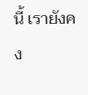นี้ เรายังคง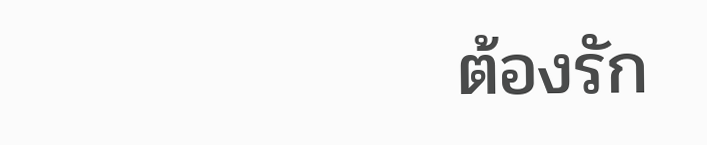ต้องรัก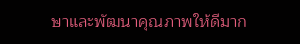ษาและพัฒนาคุณภาพให้ดีมาก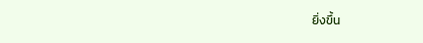ยิ่งขึ้น